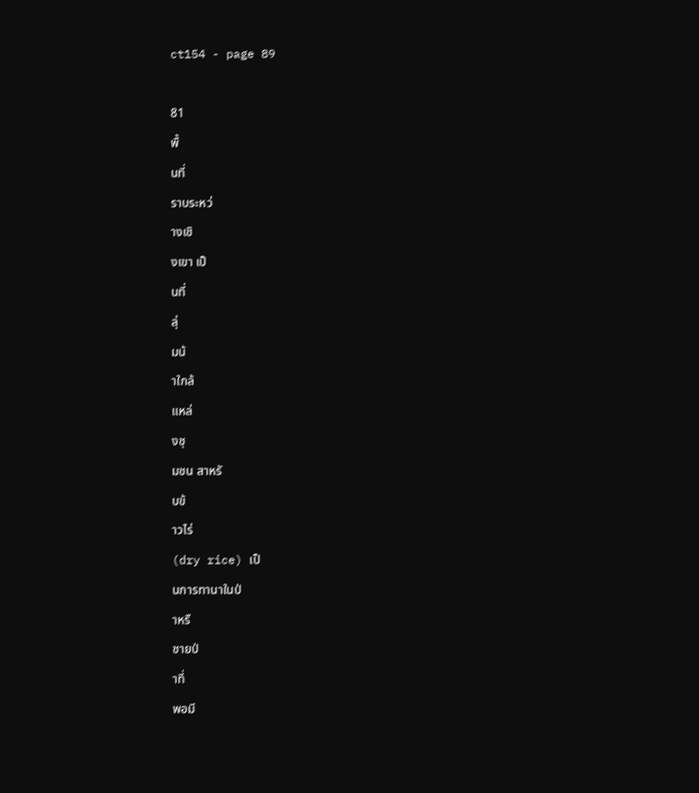ct154 - page 89

81
พื้
นที่
ราบระหว่
างเชิ
งเขา เป็
นที่
ลุ่
มน้
าใกล้
แหล่
งชุ
มชน สาหรั
บข้
าวไร่
(dry rice) เป็
นการทานาในป่
าหรื
ชายป่
าที่
พอมี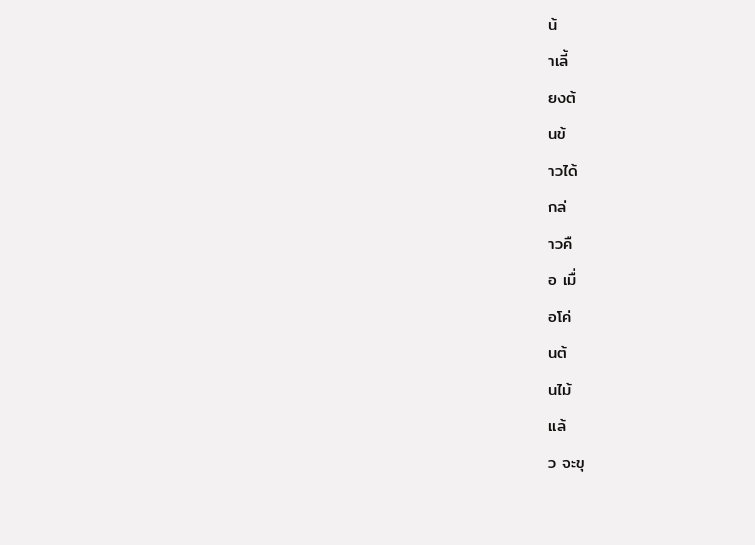น้
าเลี้
ยงต้
นข้
าวได้
กล่
าวคื
อ เมื่
อโค่
นต้
นไม้
แล้
ว จะขุ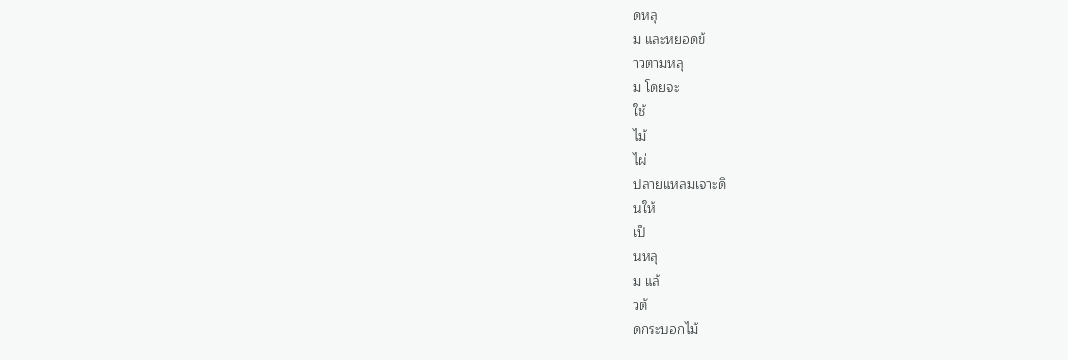ดหลุ
ม และหยอดข้
าวตามหลุ
ม โดยจะ
ใช้
ไม้
ไผ่
ปลายแหลมเจาะดิ
นให้
เป็
นหลุ
ม แล้
วตั
ดกระบอกไม้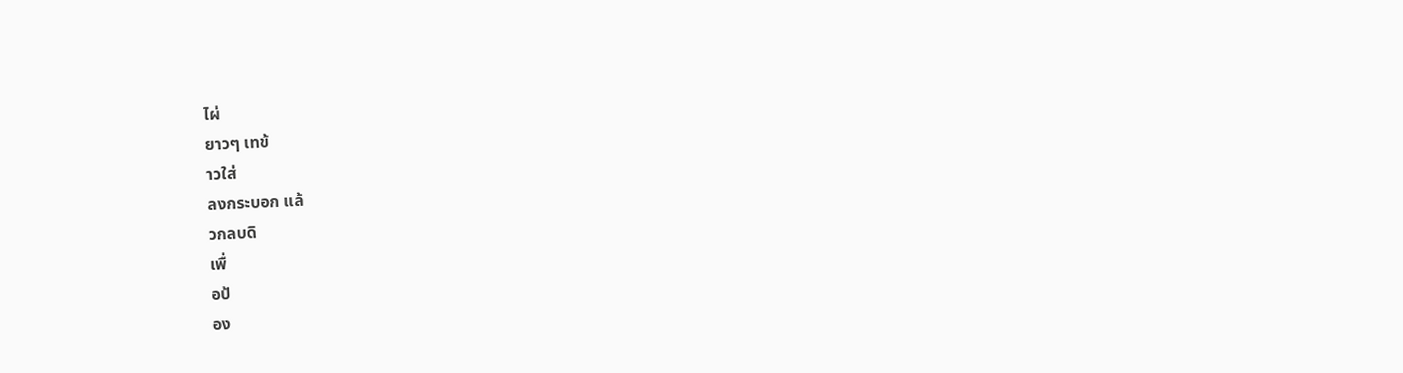ไผ่
ยาวๆ เทข้
าวใส่
ลงกระบอก แล้
วกลบดิ
เพื่
อป้
อง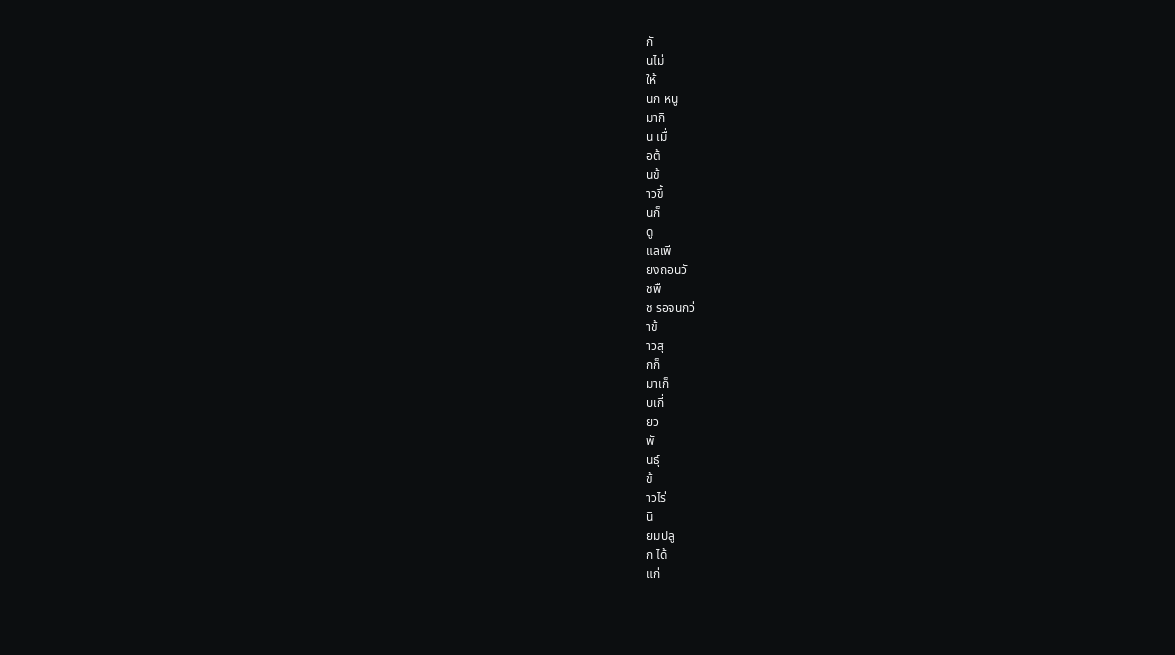กั
นไม่
ให้
นก หนู
มากิ
น เมื่
อต้
นข้
าวขึ้
นก็
ดู
แลเพี
ยงถอนวั
ชพื
ช รอจนกว่
าข้
าวสุ
กก็
มาเก็
บเกี่
ยว
พั
นธุ์
ข้
าวไร่
นิ
ยมปลู
ก ได้
แก่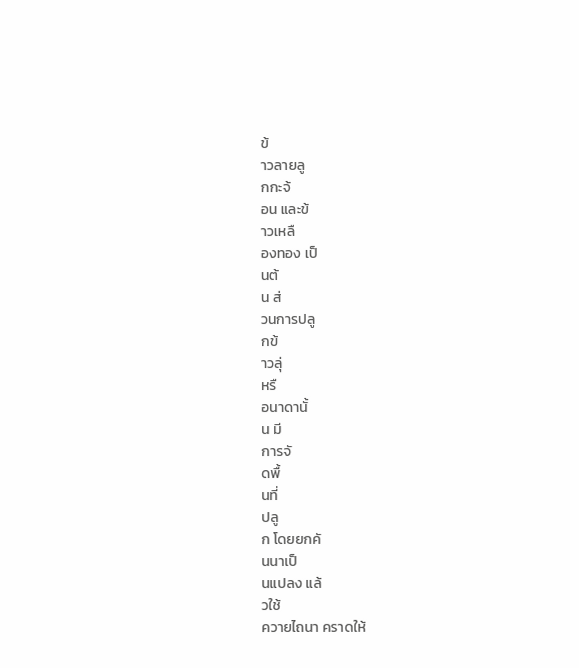ข้
าวลายลู
กกะจ้
อน และข้
าวเหลื
องทอง เป็
นต้
น ส่
วนการปลู
กข้
าวลุ่
หรื
อนาดานั้
น มี
การจั
ดพื้
นที่
ปลู
ก โดยยกคั
นนาเป็
นแปลง แล้
วใช้
ควายไถนา คราดให้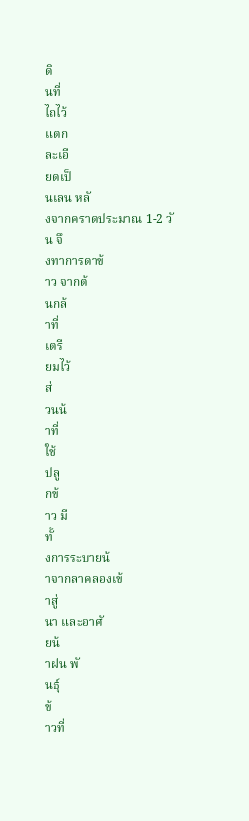ดิ
นที่
ไถไว้
แตก
ละเอี
ยดเป็
นเลน หลั
งจากคราดประมาณ 1-2 วั
น จึ
งทาการดาข้
าว จากต้
นกล้
าที่
เตรี
ยมไว้
ส่
วนน้
าที่
ใช้
ปลู
กข้
าว มี
ทั้
งการระบายน้
าจากลาคลองเข้
าสู่
นา และอาศั
ยน้
าฝน พั
นธุ์
ข้
าวที่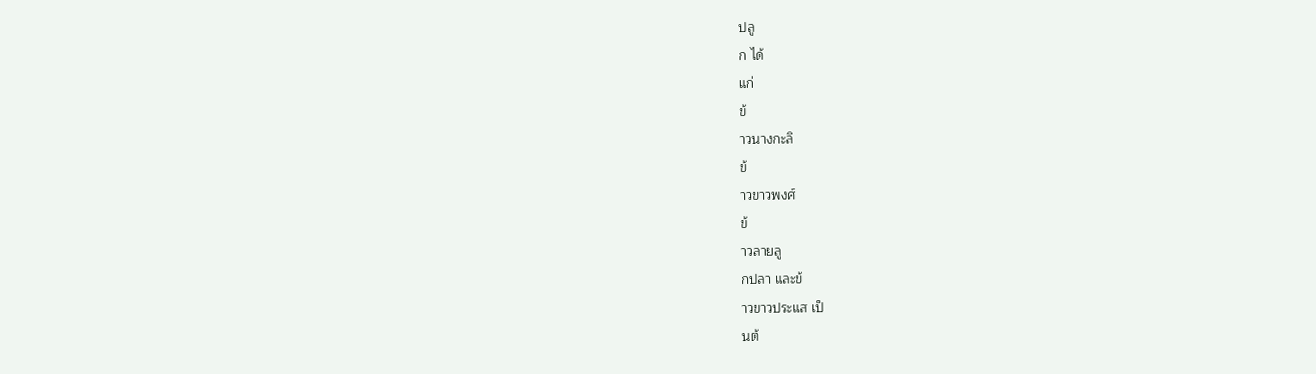ปลู
ก ได้
แก่
ข้
าวนางกะลิ
ข้
าวขาวพงศ์
ข้
าวลายลู
กปลา และข้
าวขาวประแส เป็
นต้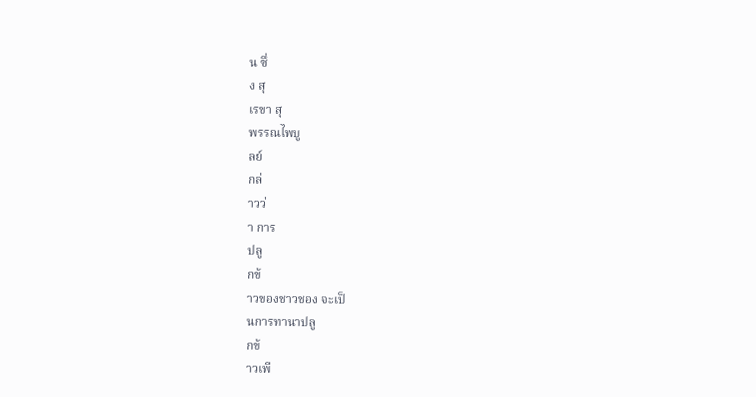น ซึ่
ง สุ
เรขา สุ
พรรณไพบู
ลย์
กล่
าวว่
า การ
ปลู
กข้
าวของชาวชอง จะเป็
นการทานาปลู
กข้
าวเพี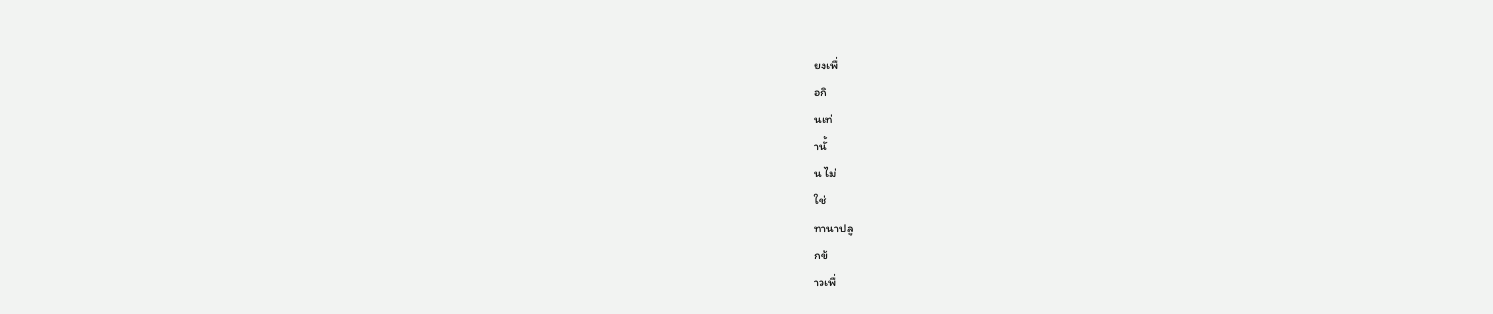ยงเพื่
อกิ
นเท่
านั้
น ไม่
ใช่
ทานาปลู
กข้
าวเพื่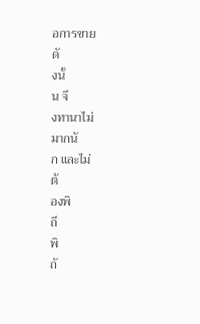อการขาย
ดั
งนั้
น จึ
งทานาไม่
มากนั
ก และไม่
ต้
องพิ
ถี
พิ
ถั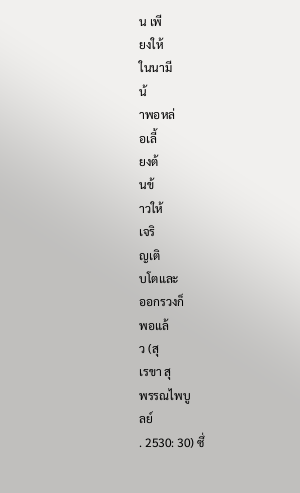น เพี
ยงให้
ในนามี
น้
าพอหล่
อเลี้
ยงต้
นข้
าวให้
เจริ
ญเติ
บโตและ
ออกรวงก็
พอแล้
ว (สุ
เรขา สุ
พรรณไพบู
ลย์
. 2530: 30) ซึ่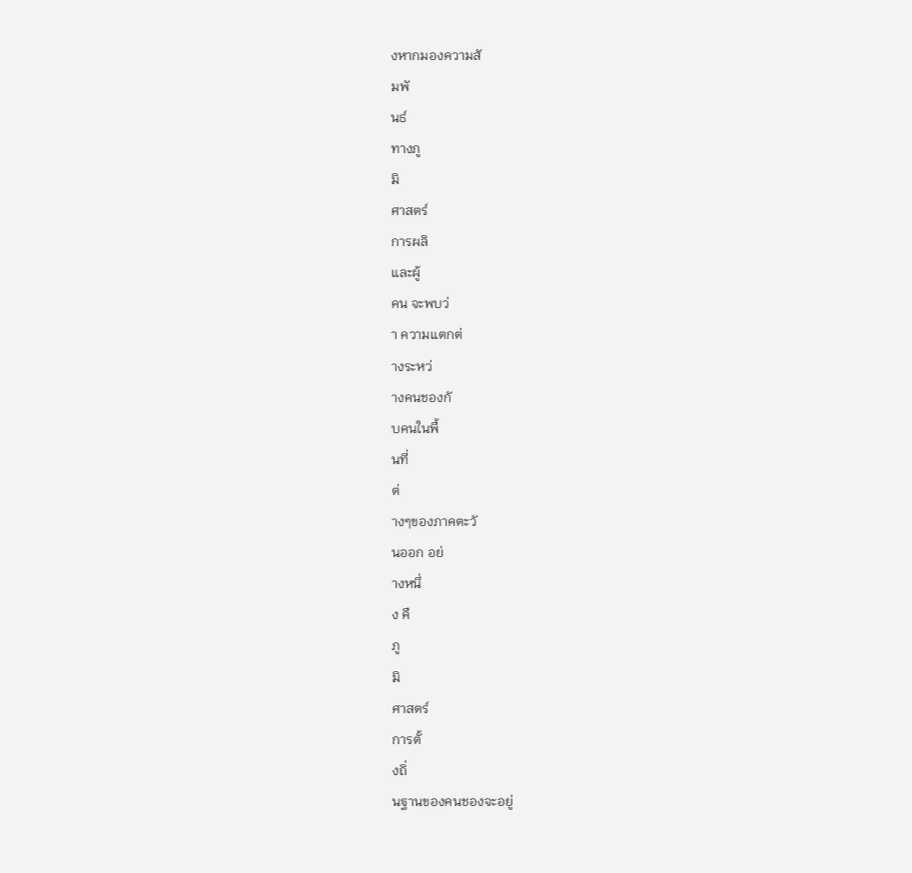งหากมองความสั
มพั
นธ์
ทางภู
มิ
ศาสตร์
การผลิ
และผู้
คน จะพบว่
า ความแตกต่
างระหว่
างคนชองกั
บคนในพื้
นที่
ต่
างๆของภาคตะวั
นออก อย่
างหนึ่
ง คื
ภู
มิ
ศาสตร์
การตั้
งถิ่
นฐานของคนชองจะอยู่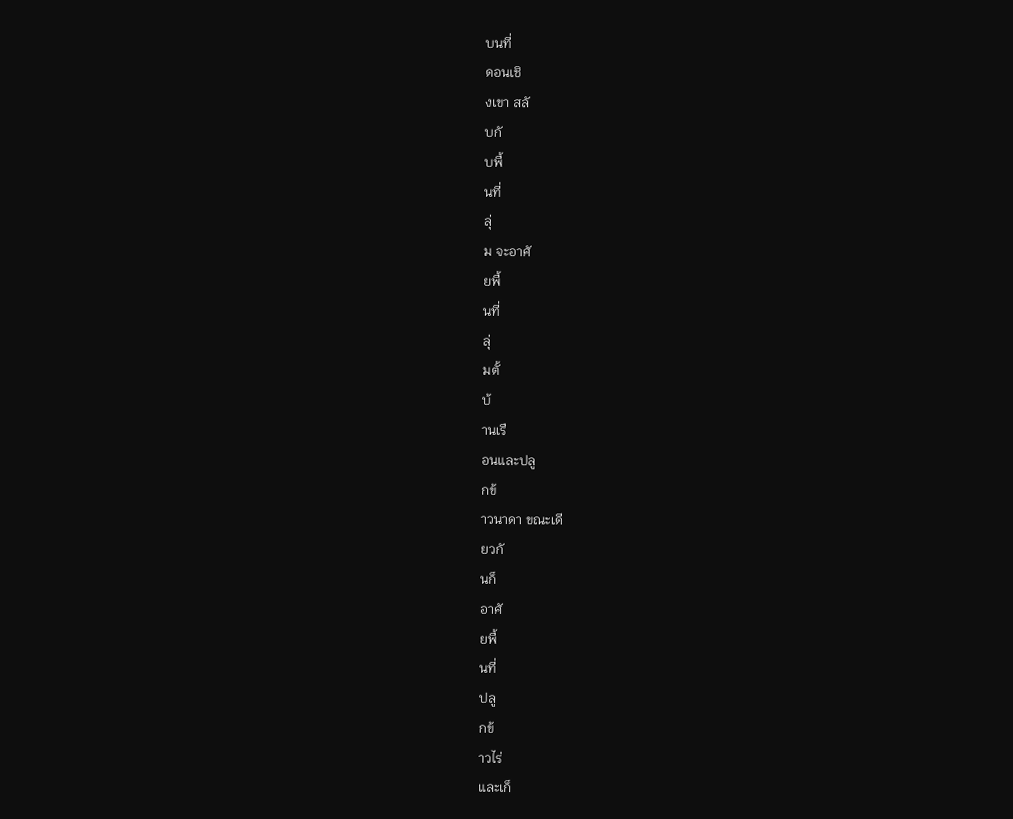บนที่
ดอนเชิ
งเขา สลั
บกั
บพื้
นที่
ลุ่
ม จะอาศั
ยพื้
นที่
ลุ่
มตั้
บ้
านเรื
อนและปลู
กข้
าวนาดา ขณะเดี
ยวกั
นก็
อาศั
ยพื้
นที่
ปลู
กข้
าวไร่
และเก็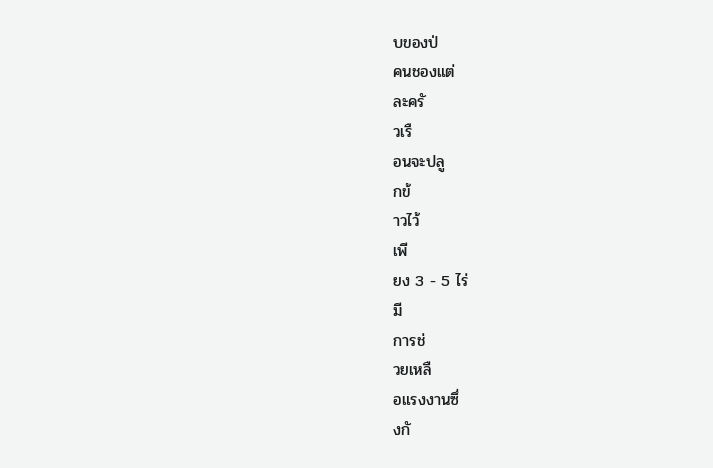บของป่
คนชองแต่
ละครั
วเรื
อนจะปลู
กข้
าวไว้
เพี
ยง 3 - 5 ไร่
มี
การช่
วยเหลื
อแรงงานซึ่
งกั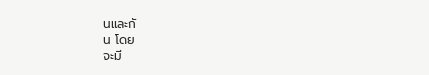นและกั
น โดย
จะมี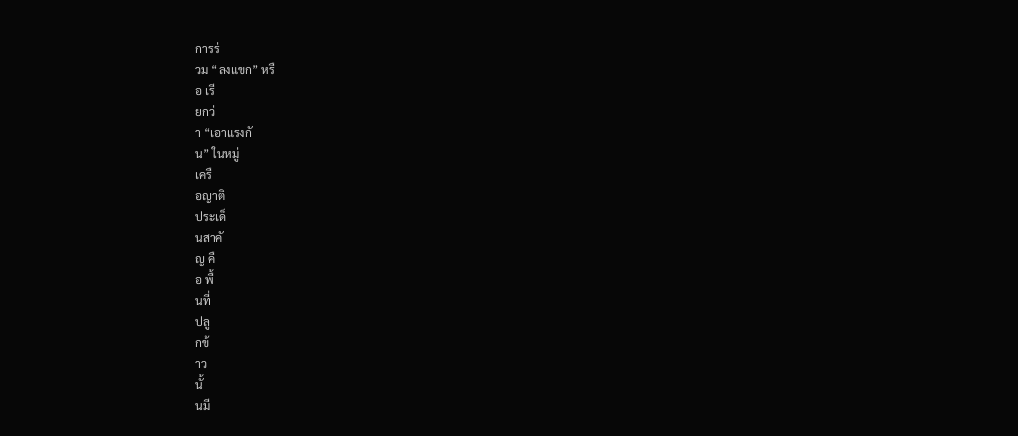การร่
วม “ลงแขก” หรื
อ เรี
ยกว่
า “เอาแรงกั
น” ในหมู่
เครื
อญาติ
ประเด็
นสาคั
ญ คื
อ พื้
นที่
ปลู
กข้
าว
นั้
นมี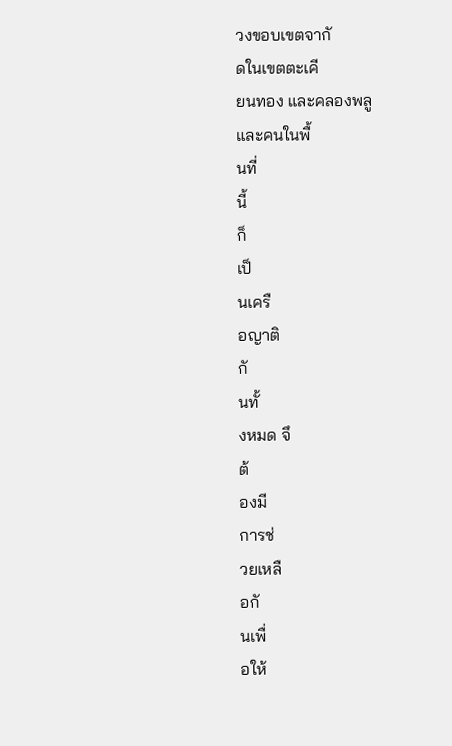วงขอบเขตจากั
ดในเขตตะเคี
ยนทอง และคลองพลู
และคนในพื้
นที่
นี้
ก็
เป็
นเครื
อญาติ
กั
นทั้
งหมด จึ
ต้
องมี
การช่
วยเหลื
อกั
นเพื่
อให้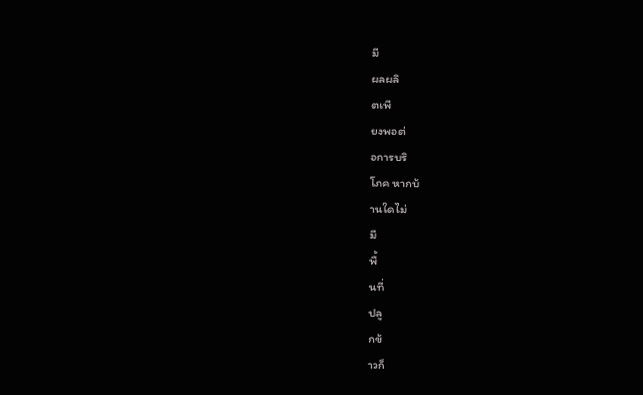มี
ผลผลิ
ตเพี
ยงพอต่
อการบริ
โภค หากบ้
านใดไม่
มี
พื้
นที่
ปลู
กข้
าวก็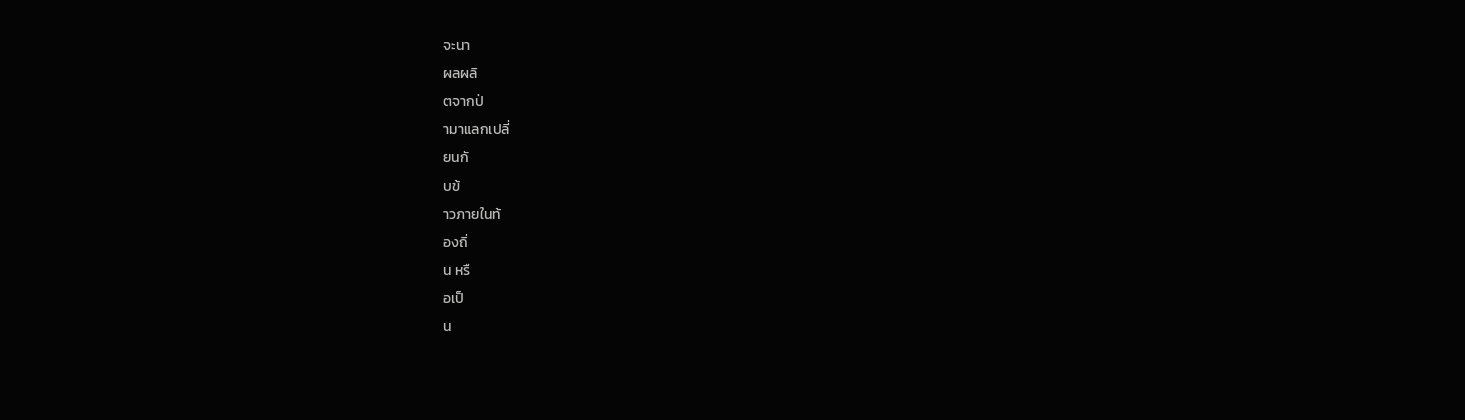จะนา
ผลผลิ
ตจากป่
ามาแลกเปลี่
ยนกั
บข้
าวภายในท้
องถิ่
น หรื
อเป็
น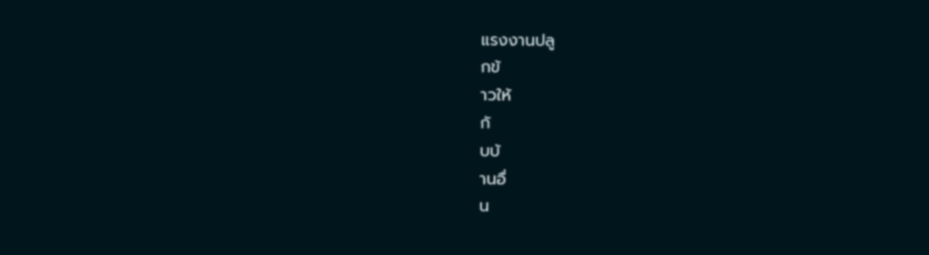แรงงานปลู
กข้
าวให้
กั
บบ้
านอื่
น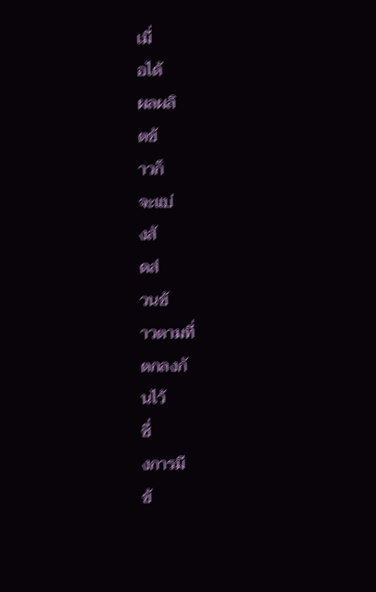เมื่
อได้
ผลผลิ
ตข้
าวก็
จะแบ่
งสั
ดส่
วนข้
าวตามที่
ตกลงกั
นไว้
ซึ่
งการมี
ข้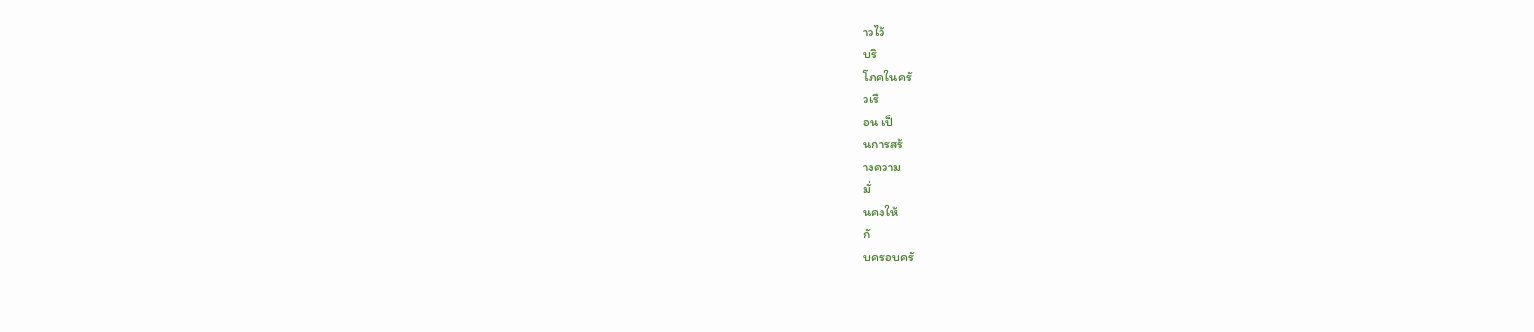าวไว้
บริ
โภคในครั
วเรื
อน เป็
นการสร้
างความ
มั่
นคงให้
กั
บครอบครั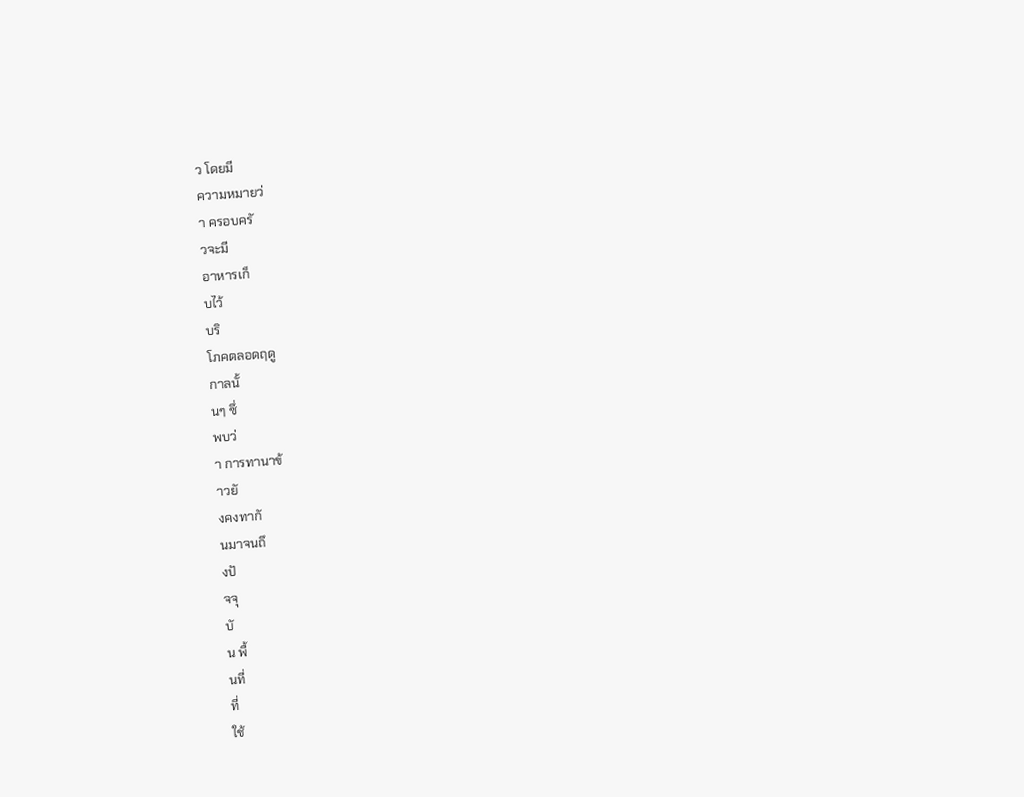ว โดยมี
ความหมายว่
า ครอบครั
วจะมี
อาหารเก็
บไว้
บริ
โภคตลอดฤดู
กาลนั้
นๆ ซึ่
พบว่
า การทานาข้
าวยั
งคงทากั
นมาจนถึ
งปั
จจุ
บั
น พื้
นที่
ที่
ใช้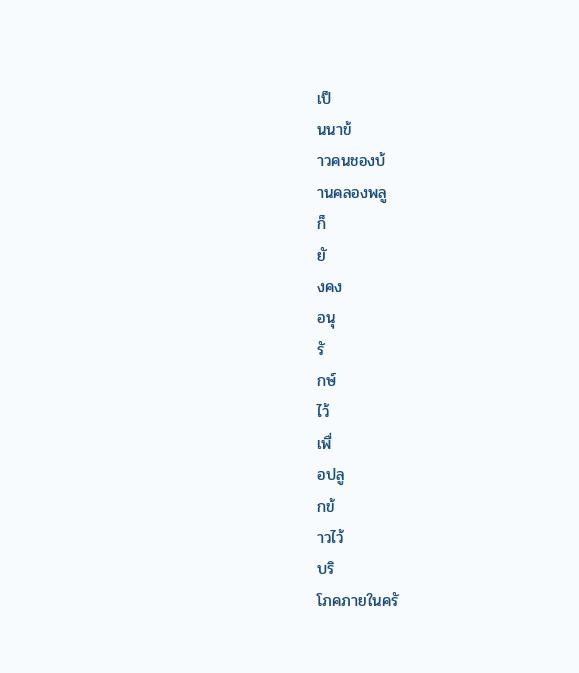เป็
นนาข้
าวคนชองบ้
านคลองพลู
ก็
ยั
งคง
อนุ
รั
กษ์
ไว้
เพื่
อปลู
กข้
าวไว้
บริ
โภคภายในครั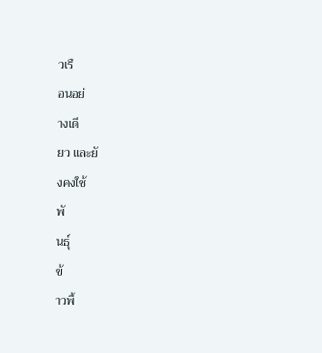วเรื
อนอย่
างเดี
ยว และยั
งคงใช้
พั
นธุ์
ข้
าวพื้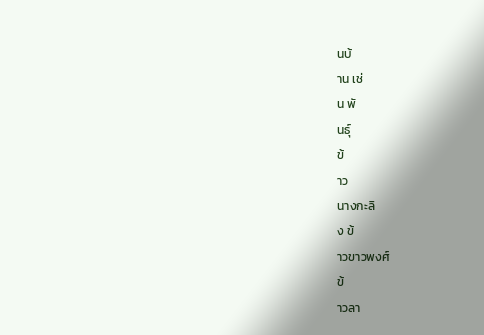นบ้
าน เช่
น พั
นธุ์
ข้
าว
นางกะลิ
ง ข้
าวขาวพงศ์
ข้
าวลา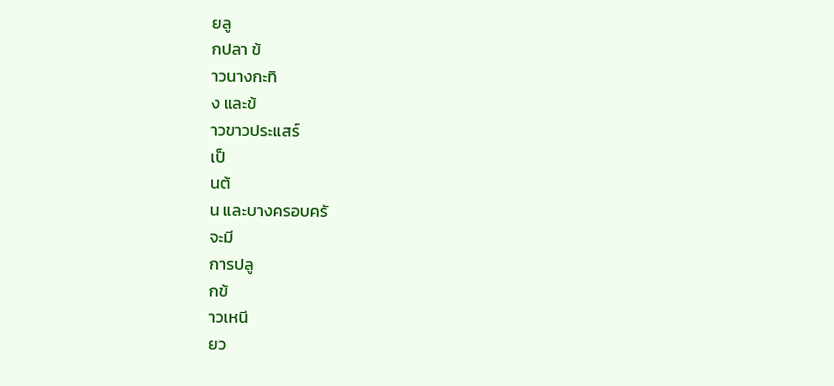ยลู
กปลา ข้
าวนางกะทิ
ง และข้
าวขาวประแสร์
เป็
นต้
น และบางครอบครั
จะมี
การปลู
กข้
าวเหนี
ยว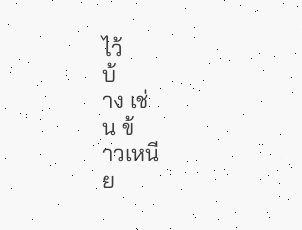ไว้
บ้
าง เช่
น ข้
าวเหนี
ย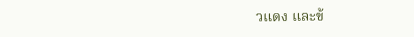วแดง และข้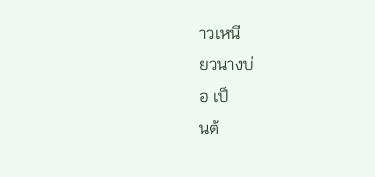าวเหนี
ยวนางบ่
อ เป็
นต้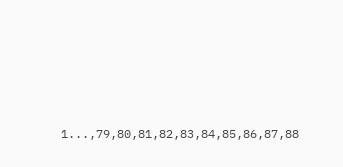1...,79,80,81,82,83,84,85,86,87,88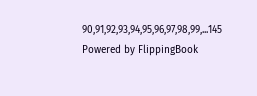90,91,92,93,94,95,96,97,98,99,...145
Powered by FlippingBook